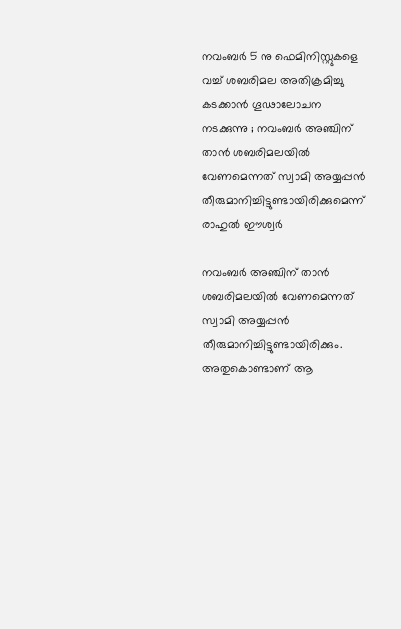നവംബർ 5 നു ഫെമിനിസ്റ്റുകളെ വച്ച് ശബരിമല അതിക്രമിച്ചു കടക്കാൻ ഗൂഢാലോചന നടക്കുന്നു ; നവംബർ അഞ്ചിന് താൻ ശബരിമലയിൽ വേണമെന്നത് സ്വാമി അയ്യപ്പൻ തീരുമാനിച്ചിട്ടുണ്ടായിരിക്കുമെന്ന് രാഹുൽ ഈശ്വർ

നവംബർ അഞ്ചിന് താൻ ശബരിമലയിൽ വേണമെന്നത് സ്വാമി അയ്യപ്പൻ തീരുമാനിച്ചിട്ടുണ്ടായിരിക്കും. അതുകൊണ്ടാണ് ആ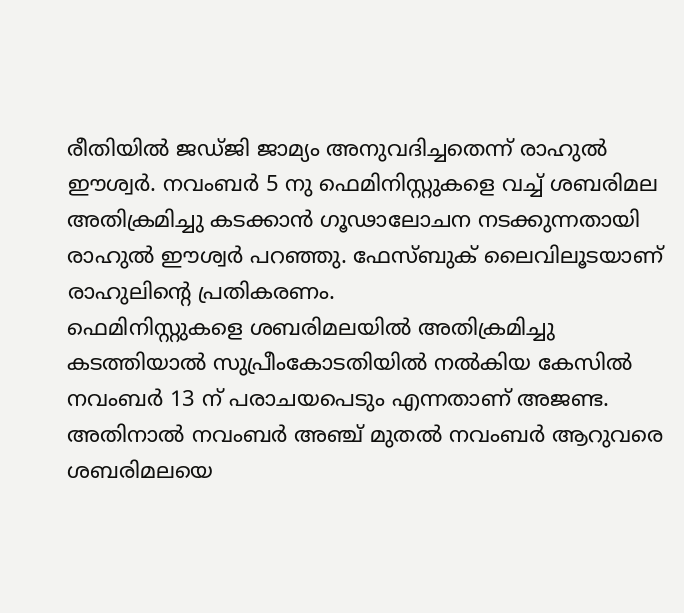രീതിയിൽ ജഡ്ജി ജാമ്യം അനുവദിച്ചതെന്ന് രാഹുൽ ഈശ്വർ. നവംബർ 5 നു ഫെമിനിസ്റ്റുകളെ വച്ച് ശബരിമല അതിക്രമിച്ചു കടക്കാൻ ഗൂഢാലോചന നടക്കുന്നതായി രാഹുൽ ഈശ്വർ പറഞ്ഞു. ഫേസ്ബുക് ലൈവിലൂടയാണ് രാഹുലിന്റെ പ്രതികരണം.
ഫെമിനിസ്റ്റുകളെ ശബരിമലയിൽ അതിക്രമിച്ചു കടത്തിയാൽ സുപ്രീംകോടതിയിൽ നൽകിയ കേസിൽ നവംബർ 13 ന് പരാചയപെടും എന്നതാണ് അജണ്ട. അതിനാൽ നവംബർ അഞ്ച് മുതൽ നവംബർ ആറുവരെ ശബരിമലയെ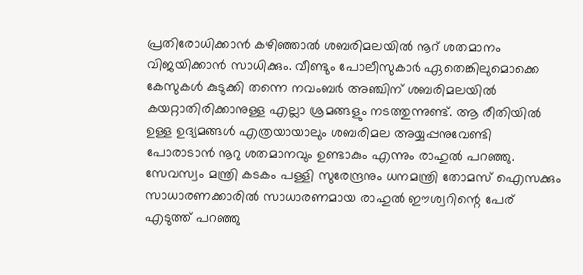പ്രതിരോധിക്കാൻ കഴിഞ്ഞാൽ ശബരിമലയിൽ നൂറ് ശതമാനം വിജയിക്കാൻ സാധിക്കും. വീണ്ടും പോലീസുകാർ ഏതെങ്കിലുമൊക്കെ കേസുകൾ കുടുക്കി തന്നെ നവംബർ അഞ്ചിന് ശബരിമലയിൽ കയറ്റാതിരിക്കാനുള്ള എല്ലാ ശ്രമങ്ങളും നടത്തുന്നുണ്ട്. ആ രീതിയിൽ ഉള്ള ഉദ്യമങ്ങൾ എത്രയായാലും ശബരിമല അയ്യപ്പനുവേണ്ടി പോരാടാൻ നൂറു ശതമാനവും ഉണ്ടാകും എന്നും രാഹുൽ പറഞ്ഞു.
സേവസ്വം മന്ത്രി കടകം പള്ളി സുരേന്ദ്രനും ധനമന്ത്രി തോമസ് ഐസക്കും സാധാരണക്കാരിൽ സാധാരണമായ രാഹുൽ ഈശ്വറിന്റെ പേര് എടുത്ത് പറഞ്ഞു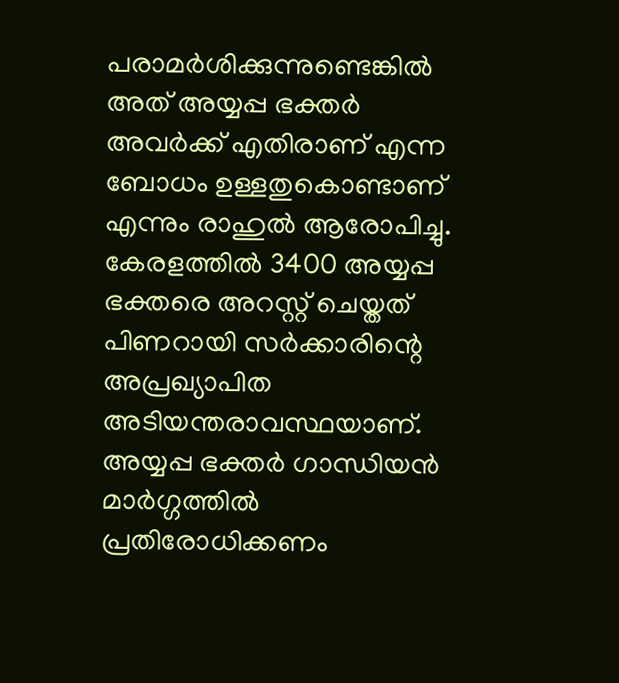പരാമർശിക്കുന്നുണ്ടെങ്കിൽ അത് അയ്യപ്പ ഭക്തർ അവർക്ക് എതിരാണ് എന്ന ബോധം ഉള്ളതുകൊണ്ടാണ് എന്നും രാഹുൽ ആരോപിച്ചു. കേരളത്തിൽ 3400 അയ്യപ്പ ഭക്തരെ അറസ്റ്റ് ചെയ്തത് പിണറായി സർക്കാരിന്റെ അപ്രഖ്യാപിത അടിയന്തരാവസ്ഥയാണ്. അയ്യപ്പ ഭക്തർ ഗാന്ധിയൻ മാർഗ്ഗത്തിൽ പ്രതിരോധിക്കണം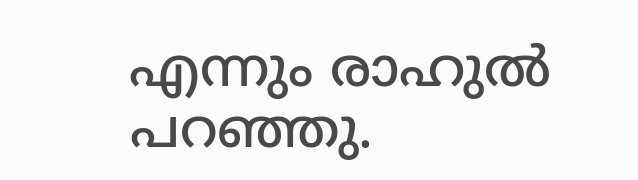എന്നും രാഹുൽ പറഞ്ഞു.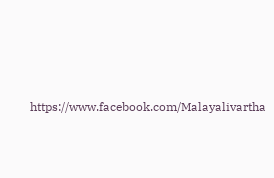https://www.facebook.com/Malayalivartha